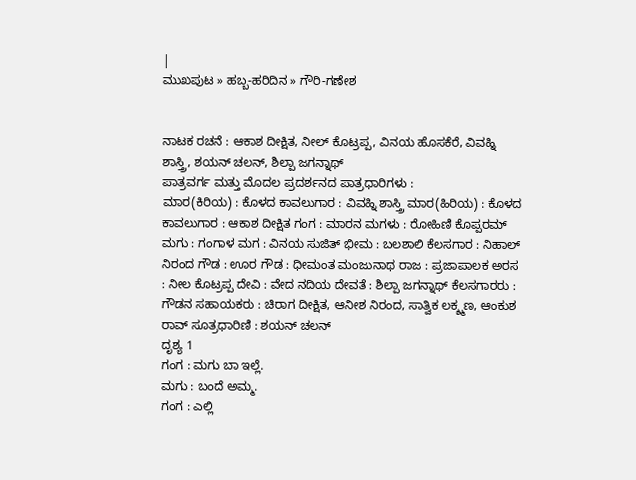|
ಮುಖಪುಟ » ಹಬ್ಬ-ಹರಿದಿನ » ಗೌರಿ-ಗಣೇಶ


ನಾಟಕ ರಚನೆ : ಆಕಾಶ ದೀಕ್ಷಿತ, ನೀಲ್ ಕೊಟ್ರಪ್ಪ, ವಿನಯ ಹೊಸಕೆರೆ, ವಿವಹ್ನಿ ಶಾಸ್ತ್ರಿ, ಶಯನ್ ಚಲನ್, ಶಿಲ್ಪಾ ಜಗನ್ನಾಥ್
ಪಾತ್ರವರ್ಗ ಮತ್ತು ಮೊದಲ ಪ್ರದರ್ಶನದ ಪಾತ್ರಧಾರಿಗಳು :
ಮಾರ(ಕಿರಿಯ) : ಕೊಳದ ಕಾವಲುಗಾರ : ವಿವಹ್ನಿ ಶಾಸ್ತ್ರಿ ಮಾರ(ಹಿರಿಯ) : ಕೊಳದ ಕಾವಲುಗಾರ : ಆಕಾಶ ದೀಕ್ಷಿತ ಗಂಗ : ಮಾರನ ಮಗಳು : ರೋಹಿಣಿ ಕೊಪ್ಪರಮ್ ಮಗು : ಗಂಗಾಳ ಮಗ : ವಿನಯ ಸುಜಿತ್ ಭೀಮ : ಬಲಶಾಲಿ ಕೆಲಸಗಾರ : ನಿಹಾಲ್ ನಿರಂದ ಗೌಡ : ಊರ ಗೌಡ : ಧೀಮಂತ ಮಂಜುನಾಥ ರಾಜ : ಪ್ರಜಾಪಾಲಕ ಅರಸ : ನೀಲ ಕೊಟ್ರಪ್ಪ ದೇವಿ : ವೇದ ನದಿಯ ದೇವತೆ : ಶಿಲ್ಪಾ ಜಗನ್ನಾಥ್ ಕೆಲಸಗಾರರು : ಗೌಡನ ಸಹಾಯಕರು : ಚಿರಾಗ ದೀಕ್ಷಿತ, ಆನೀಶ ನಿರಂದ, ಸಾತ್ವಿಕ ಲಕ್ಶ್ಮಣ, ಆಂಕುಶ ರಾವ್ ಸೂತ್ರಧಾರಿಣಿ : ಶಯನ್ ಚಲನ್
ದೃಶ್ಯ 1
ಗಂಗ : ಮಗು ಬಾ ಇಲ್ಲೆ.
ಮಗು : ಬಂದೆ ಅಮ್ಮ.
ಗಂಗ : ಎಲ್ಲಿ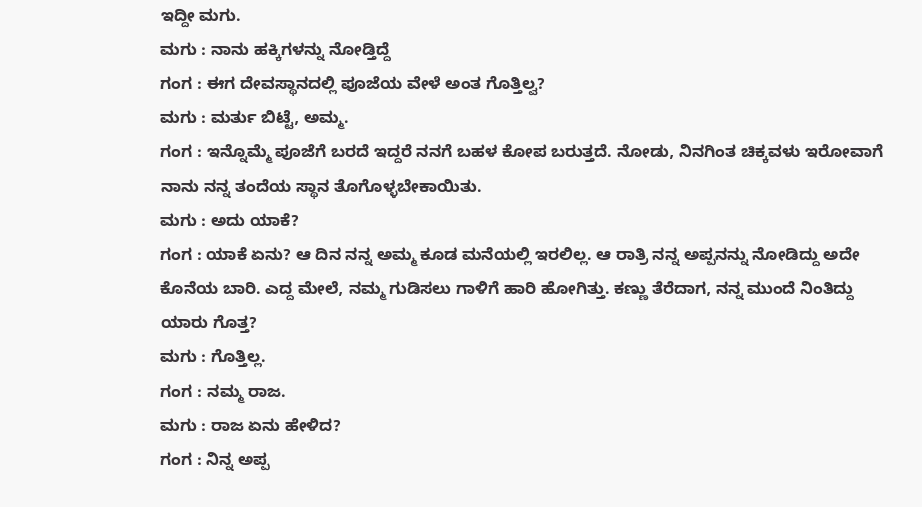ಇದ್ದೀ ಮಗು.
ಮಗು : ನಾನು ಹಕ್ಕಿಗಳನ್ನು ನೋಡ್ತಿದ್ದೆ
ಗಂಗ : ಈಗ ದೇವಸ್ಥಾನದಲ್ಲಿ ಪೂಜೆಯ ವೇಳೆ ಅಂತ ಗೊತ್ತಿಲ್ವ?
ಮಗು : ಮರ್ತು ಬಿಟ್ಟೆ, ಅಮ್ಮ.
ಗಂಗ : ಇನ್ನೊಮ್ಮೆ ಪೂಜೆಗೆ ಬರದೆ ಇದ್ದರೆ ನನಗೆ ಬಹಳ ಕೋಪ ಬರುತ್ತದೆ. ನೋಡು, ನಿನಗಿಂತ ಚಿಕ್ಕವಳು ಇರೋವಾಗೆ ನಾನು ನನ್ನ ತಂದೆಯ ಸ್ಥಾನ ತೊಗೊಳ್ಳಬೇಕಾಯಿತು.
ಮಗು : ಅದು ಯಾಕೆ?
ಗಂಗ : ಯಾಕೆ ಏನು? ಆ ದಿನ ನನ್ನ ಅಮ್ಮ ಕೂಡ ಮನೆಯಲ್ಲಿ ಇರಲಿಲ್ಲ. ಆ ರಾತ್ರಿ ನನ್ನ ಅಪ್ಪನನ್ನು ನೋಡಿದ್ದು ಅದೇ ಕೊನೆಯ ಬಾರಿ. ಎದ್ದ ಮೇಲೆ, ನಮ್ಮ ಗುಡಿಸಲು ಗಾಳಿಗೆ ಹಾರಿ ಹೋಗಿತ್ತು. ಕಣ್ಣು ತೆರೆದಾಗ, ನನ್ನ ಮುಂದೆ ನಿಂತಿದ್ದು ಯಾರು ಗೊತ್ತ?
ಮಗು : ಗೊತ್ತಿಲ್ಲ.
ಗಂಗ : ನಮ್ಮ ರಾಜ.
ಮಗು : ರಾಜ ಏನು ಹೇಳಿದ?
ಗಂಗ : ನಿನ್ನ ಅಪ್ಪ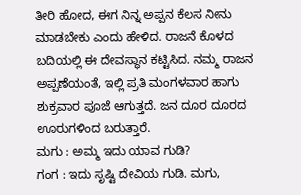ತೀರಿ ಹೋದ, ಈಗ ನಿನ್ನ ಅಪ್ಪನ ಕೆಲಸ ನೀನು ಮಾಡಬೇಕು ಎಂದು ಹೇಳಿದ. ರಾಜನೆ ಕೊಳದ ಬದಿಯಲ್ಲಿ ಈ ದೇವಸ್ಥಾನ ಕಟ್ಟಿಸಿದ. ನಮ್ಮ ರಾಜನ ಅಪ್ಪಣೆಯಂತೆ, ಇಲ್ಲಿ ಪ್ರತಿ ಮಂಗಳವಾರ ಹಾಗು ಶುಕ್ರವಾರ ಪೂಜೆ ಆಗುತ್ತದೆ. ಜನ ದೂರ ದೂರದ ಊರುಗಳಿಂದ ಬರುತ್ತಾರೆ.
ಮಗು : ಅಮ್ಮ ಇದು ಯಾವ ಗುಡಿ?
ಗಂಗ : ಇದು ಸೃಷ್ಟಿ ದೇವಿಯ ಗುಡಿ. ಮಗು,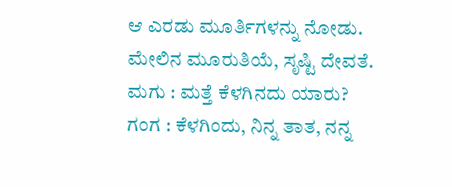ಆ ಎರಡು ಮೂರ್ತಿಗಳನ್ನು ನೋಡು. ಮೇಲಿನ ಮೂರುತಿಯೆ, ಸೃಷ್ಟಿ ದೇವತೆ.
ಮಗು : ಮತ್ತೆ ಕೆಳಗಿನದು ಯಾರು?
ಗಂಗ : ಕೆಳಗಿಂದು, ನಿನ್ನ ತಾತ, ನನ್ನ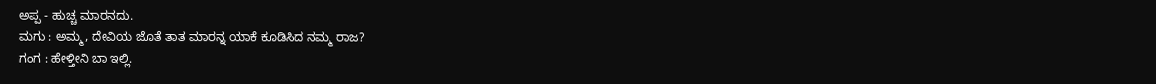ಅಪ್ಪ - ಹುಚ್ಚ ಮಾರನದು.
ಮಗು : ಅಮ್ಮ, ದೇವಿಯ ಜೊತೆ ತಾತ ಮಾರನ್ನ ಯಾಕೆ ಕೂಡಿಸಿದ ನಮ್ಮ ರಾಜ?
ಗಂಗ : ಹೇಳ್ತೀನಿ ಬಾ ಇಲ್ಲಿ.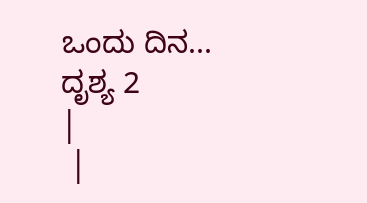ಒಂದು ದಿನ...
ದೃಶ್ಯ 2
|
 |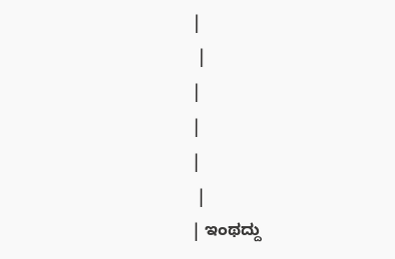|
 |
|
|
|
 |
| ಇಂಥದ್ದು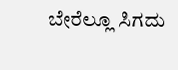ಬೇರೆಲ್ಲೂ ಸಿಗದು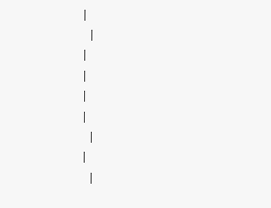|
 |
|
|
|
|
 |
|
 |